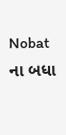Nobat ના બધા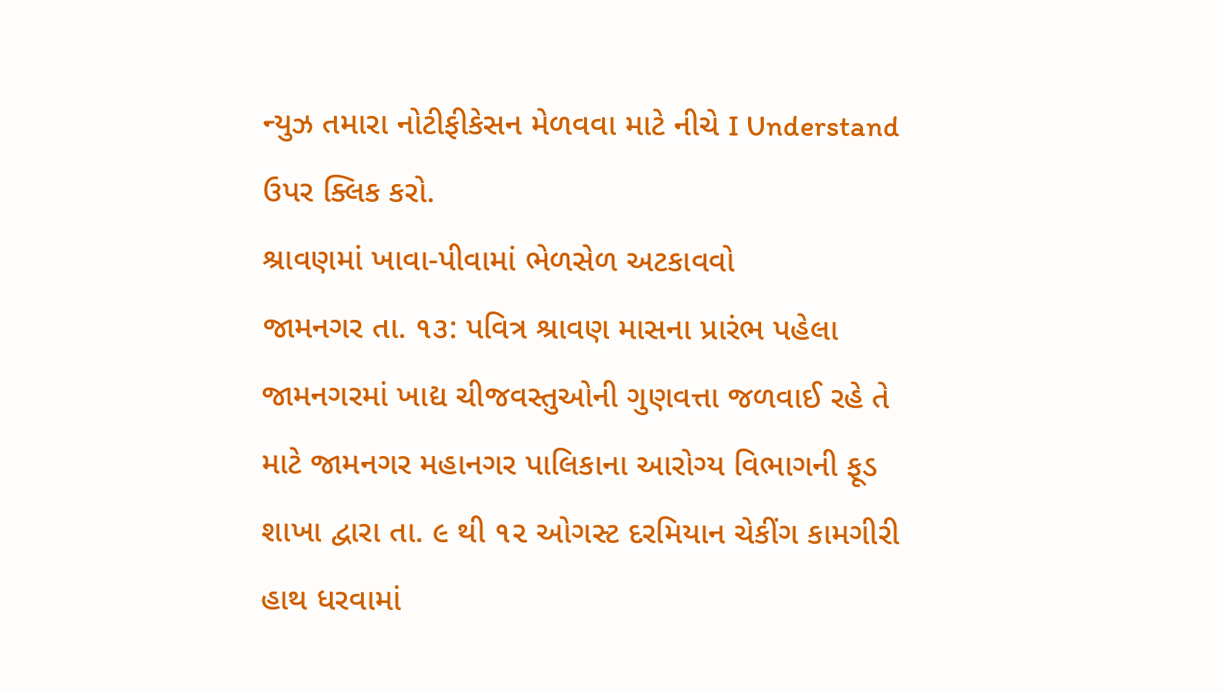ન્યુઝ તમારા નોટીફીકેસન મેળવવા માટે નીચે I Understand ઉપર ક્લિક કરો.
શ્રાવણમાં ખાવા-પીવામાં ભેળસેળ અટકાવવો
જામનગર તા. ૧૩: પવિત્ર શ્રાવણ માસના પ્રારંભ પહેલા જામનગરમાં ખાદ્ય ચીજવસ્તુઓની ગુણવત્તા જળવાઈ રહે તે માટે જામનગર મહાનગર પાલિકાના આરોગ્ય વિભાગની ફૂડ શાખા દ્વારા તા. ૯ થી ૧૨ ઓગસ્ટ દરમિયાન ચેકીંગ કામગીરી હાથ ધરવામાં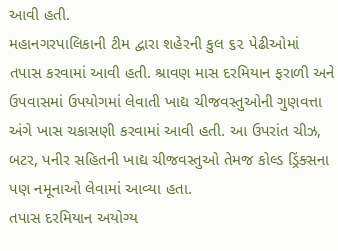આવી હતી.
મહાનગરપાલિકાની ટીમ દ્વારા શહેરની કુલ ૬૨ પેઢીઓમાં તપાસ કરવામાં આવી હતી. શ્રાવણ માસ દરમિયાન ફરાળી અને ઉપવાસમાં ઉપયોગમાં લેવાતી ખાદ્ય ચીજવસ્તુઓની ગુણવત્તા અંગે ખાસ ચકાસણી કરવામાં આવી હતી. આ ઉપરાંત ચીઝ, બટર, પનીર સહિતની ખાદ્ય ચીજવસ્તુઓ તેમજ કોલ્ડ ડ્રિંક્સના પણ નમૂનાઓ લેવામાં આવ્યા હતા.
તપાસ દરમિયાન અયોગ્ય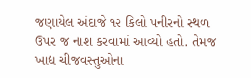જણાયેલ અંદાજે ૧૨ કિલો પનીરનો સ્થળ ઉપર જ નાશ કરવામાં આવ્યો હતો. તેમજ ખાદ્ય ચીજવસ્તુઓના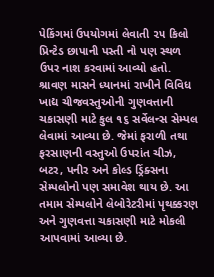પેકિંગમાં ઉપયોગમાં લેવાતી ૨૫ કિલો પ્રિન્ટેડ છાપાની પસ્તી નો પણ સ્થળ ઉપર નાશ કરવામાં આવ્યો હતો.
શ્રાવણ માસને ધ્યાનમાં રાખીને વિવિધ ખાદ્ય ચીજવસ્તુઓની ગુણવત્તાની ચકાસણી માટે કુલ ૧૬ સર્વેલન્સ સેમ્પલ લેવામાં આવ્યા છે. જેમાં ફરાળી તથા ફરસાણની વસ્તુઓ ઉપરાંત ચીઝ, બટર, પનીર અને કોલ્ડ ડ્રિંક્સના સેમ્પલોનો પણ સમાવેશ થાય છે. આ તમામ સેમ્પલોને લેબોરેટરીમાં પૃથક્કરણ અને ગુણવત્તા ચકાસણી માટે મોકલી આપવામાં આવ્યા છે.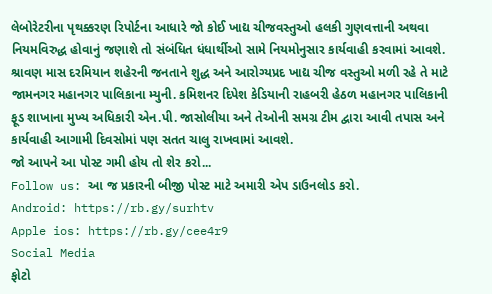લેબોરેટરીના પૃથક્કરણ રિપોર્ટના આધારે જો કોઈ ખાદ્ય ચીજવસ્તુઓ હલકી ગુણવત્તાની અથવા નિયમવિરુદ્ધ હોવાનું જણાશે તો સંબંધિત ધંધાર્થીઓ સામે નિયમોનુસાર કાર્યવાહી કરવામાં આવશે.
શ્રાવણ માસ દરમિયાન શહેરની જનતાને શુદ્ધ અને આરોગ્યપ્રદ ખાદ્ય ચીજ વસ્તુઓ મળી રહે તે માટે જામનગર મહાનગર પાલિકાના મ્યુની. કમિશનર દિપેશ કેડિયાની રાહબરી હેઠળ મહાનગર પાલિકાની ફૂડ શાખાના મુખ્ય અધિકારી એન.પી. જાસોલીયા અને તેઓની સમગ્ર ટીમ દ્વારા આવી તપાસ અને કાર્યવાહી આગામી દિવસોમાં પણ સતત ચાલુ રાખવામાં આવશે.
જો આપને આ પોસ્ટ ગમી હોય તો શેર કરો...
Follow us: આ જ પ્રકારની બીજી પોસ્ટ માટે અમારી એપ ડાઉનલોડ કરો.
Android: https://rb.gy/surhtv
Apple ios: https://rb.gy/cee4r9
Social Media
ફોટો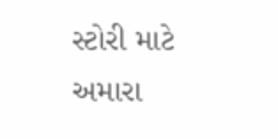સ્ટોરી માટે અમારા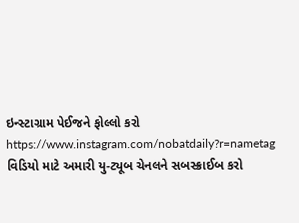ઇન્સ્ટાગ્રામ પેઈજને ફોલ્લો કરો
https://www.instagram.com/nobatdaily?r=nametag
વિડિયો માટે અમારી યુ-ટ્યૂબ ચેનલને સબસ્ક્રાઈબ કરો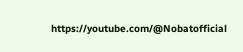https://youtube.com/@Nobatofficial